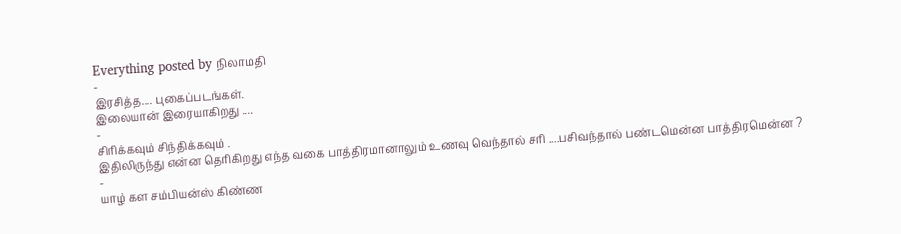Everything posted by நிலாமதி
-
இரசித்த.... புகைப்படங்கள்.
இலையான் இரையாகிறது ....
-
சிரிக்கவும் சிந்திக்கவும் .
இதிலிருந்து என்ன தெரிகிறது எந்த வகை பாத்திரமானாலும் உணவு வெந்தால் சரி ....பசிவந்தால் பண்டமென்ன பாத்திரமென்ன ?
-
யாழ் கள சம்பியன்ஸ் கிண்ண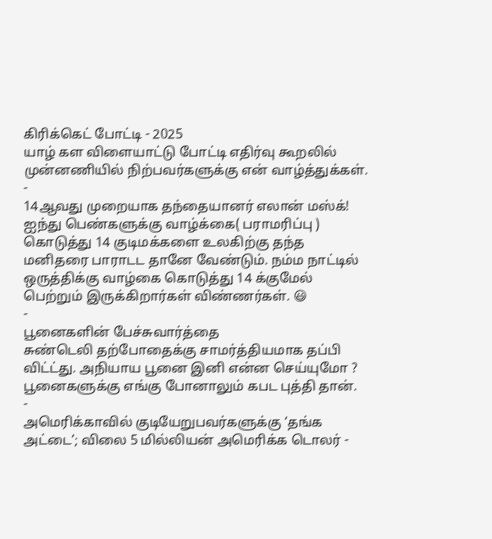கிரிக்கெட் போட்டி - 2025
யாழ் கள விளையாட்டு போட்டி எதிர்வு கூறலில் முன்னணியில் நிற்பவர்களுக்கு என் வாழ்த்துக்கள்.
-
14ஆவது முறையாக தந்தையானர் எலான் மஸ்க்!
ஐந்து பெண்களுக்கு வாழ்க்கை( பராமரிப்பு ) கொடுத்து 14 குடிமக்களை உலகிற்கு தந்த மனிதரை பாராடட தானே வேண்டும். நம்ம நாட்டில் ஒருத்திக்கு வாழ்கை கொடுத்து 14 க்குமேல் பெற்றும் இருக்கிறார்கள் விண்ணர்கள். 😃
-
பூனைகளின் பேச்சுவார்த்தை
சுண்டெலி தற்போதைக்கு சாமர்த்தியமாக தப்பி விட்ட்து. அநியாய பூனை இனி என்ன செய்யுமோ ? பூனைகளுக்கு எங்கு போனாலும் கபட புத்தி தான்.
-
அமெரிக்காவில் குடியேறுபவர்களுக்கு ‘தங்க அட்டை’; விலை 5 மில்லியன் அமெரிக்க டொலர் -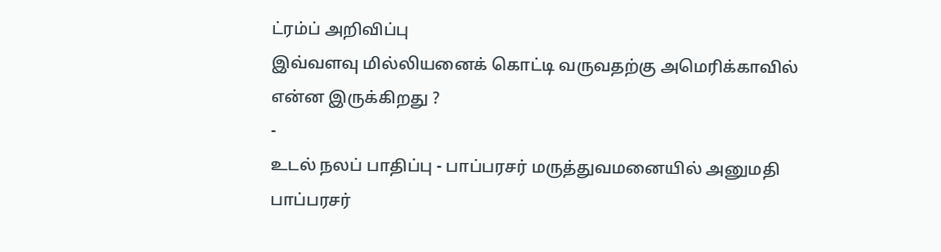ட்ரம்ப் அறிவிப்பு
இவ்வளவு மில்லியனைக் கொட்டி வருவதற்கு அமெரிக்காவில் என்ன இருக்கிறது ?
-
உடல் நலப் பாதிப்பு - பாப்பரசர் மருத்துவமனையில் அனுமதி
பாப்பரசர்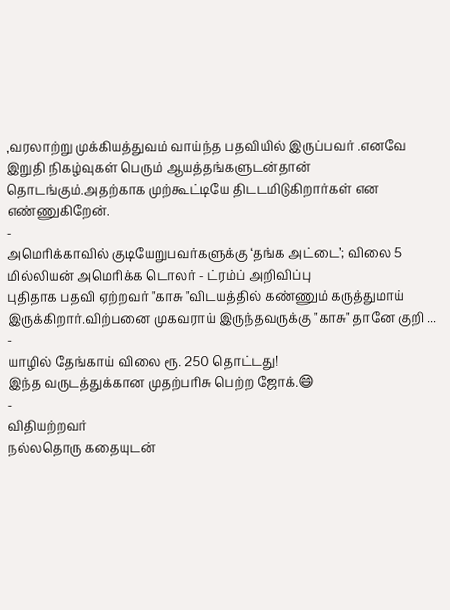,வரலாற்று முக்கியத்துவம் வாய்ந்த பதவியில் இருப்பவர் .எனவே இறுதி நிகழ்வுகள் பெரும் ஆயத்தங்களுடன்தான் தொடங்கும்.அதற்காக முற்கூட்டியே திடடமிடுகிறார்கள் என எண்ணுகிறேன்.
-
அமெரிக்காவில் குடியேறுபவர்களுக்கு ‘தங்க அட்டை’; விலை 5 மில்லியன் அமெரிக்க டொலர் - ட்ரம்ப் அறிவிப்பு
புதிதாக பதவி ஏற்றவர் "காசு "விடயத்தில் கண்ணும் கருத்துமாய் இருக்கிறார்.விற்பனை முகவராய் இருந்தவருக்கு "காசு" தானே குறி ...
-
யாழில் தேங்காய் விலை ரூ. 250 தொட்டது!
இந்த வருடத்துக்கான முதற்பரிசு பெற்ற ஜோக்.😄
-
விதியற்றவர்
நல்லதொரு கதையுடன்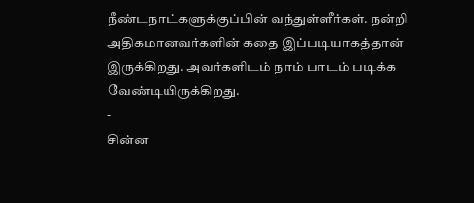நீண்டநாட்களுக்குப்பின் வந்துள்ளீர்கள். நன்றி அதிகமானவர்களின் கதை இப்படியாகத்தான் இருக்கிறது. அவர்களிடம் நாம் பாடம் படிக்க வேண்டியிருக்கிறது.
-
சின்ன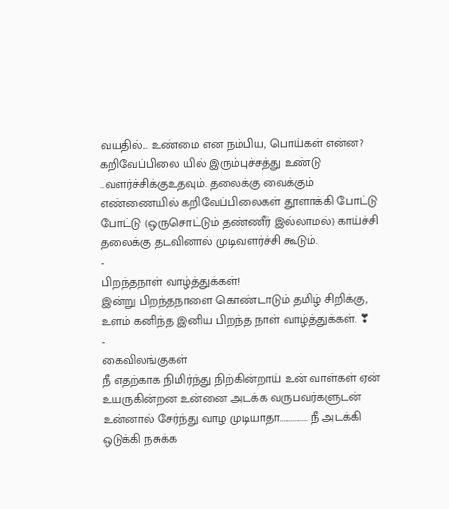வயதில்... உண்மை என நம்பிய, பொய்கள் என்ன?
கறிவேப்பிலை யில் இரும்புச்சத்து உண்டு ..வளர்ச்சிக்குஉதவும். தலைக்கு வைக்கும் எண்ணையில் கறிவேப்பிலைகள் தூளாக்கி போட்டு போட்டு (ஒருசொட்டும் தண்ணீர் இல்லாமல்) காய்ச்சி தலைக்கு தடவினால் முடிவளர்ச்சி கூடும்.
-
பிறந்தநாள் வாழ்த்துக்கள்!
இன்று பிறந்தநாளை கொண்டாடும் தமிழ் சிறிக்கு, உளம் கனிந்த இனிய பிறந்த நாள் வாழ்த்துக்கள். ❣
-
கைவிலங்குகள்
நீ எதற்காக நிமிர்ந்து நிற்கின்றாய் உன் வாள்கள் ஏன் உயருகின்றன உன்னை அடக்க வருபவர்களுடன் உன்னால் சேர்ந்து வாழ முடியாதா............... நீ அடக்கி ஒடுக்கி நசுக்க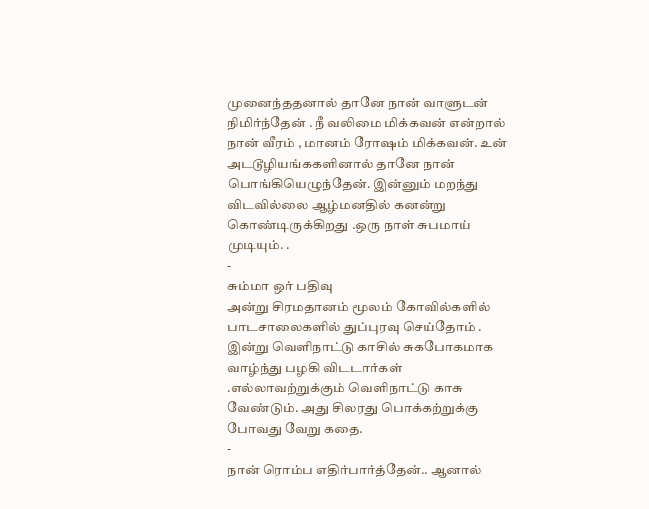முனைந்ததனால் தானே நான் வாளுடன் நிமிர்ந்தேன் . நீ வலிமை மிக்கவன் என்றால் நான் வீரம் , மானம் ரோஷம் மிக்கவன். உன் அடடூழியங்ககளினால் தானே நான் பொங்கியெழுந்தேன். இன்னும் மறந்து விடவில்லை ஆழ்மனதில் கனன்று கொண்டிருக்கிறது .ஒரு நாள் சுபமாய் முடியும். .
-
சும்மா ஒர் பதிவு
அன்று சிரமதானம் மூலம் கோவில்களில் பாடசாலைகளில் துப்புரவு செய்தோம் . இன்று வெளிநாட்டு காசில் சுகபோகமாக வாழ்ந்து பழகி விடடார்கள் .எல்லாவற்றுக்கும் வெளிநாட்டு காசு வேண்டும். அது சிலரது பொக்கற்றுக்கு போவது வேறு கதை.
-
நான் ரொம்ப எதிர்பார்த்தேன்.. ஆனால்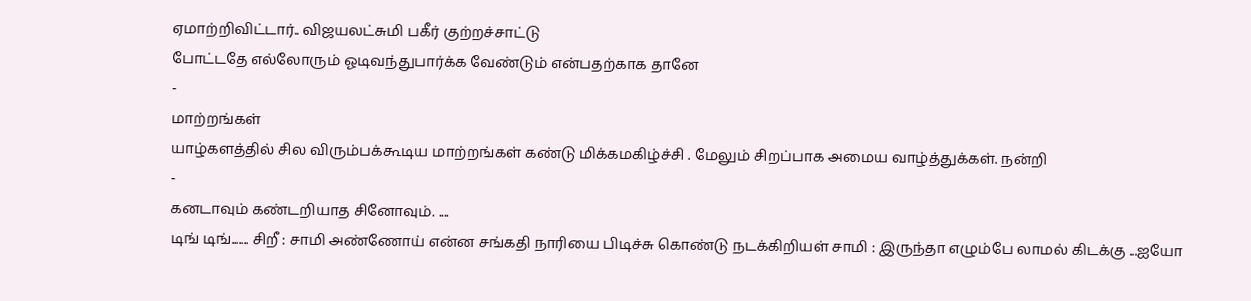ஏமாற்றிவிட்டார்.. விஜயலட்சுமி பகீர் குற்றச்சாட்டு
போட்டதே எல்லோரும் ஓடிவந்துபார்க்க வேண்டும் என்பதற்காக தானே
-
மாற்றங்கள்
யாழ்களத்தில் சில விரும்பக்கூடிய மாற்றங்கள் கண்டு மிக்கமகிழ்ச்சி . மேலும் சிறப்பாக அமைய வாழ்த்துக்கள். நன்றி
-
கனடாவும் கண்டறியாத சினோவும். ....
டிங் டிங்....... சிறீ : சாமி அண்ணோய் என்ன சங்கதி நாரியை பிடிச்சு கொண்டு நடக்கிறியள் சாமி : இருந்தா எழும்பே லாமல் கிடக்கு ...ஐயோ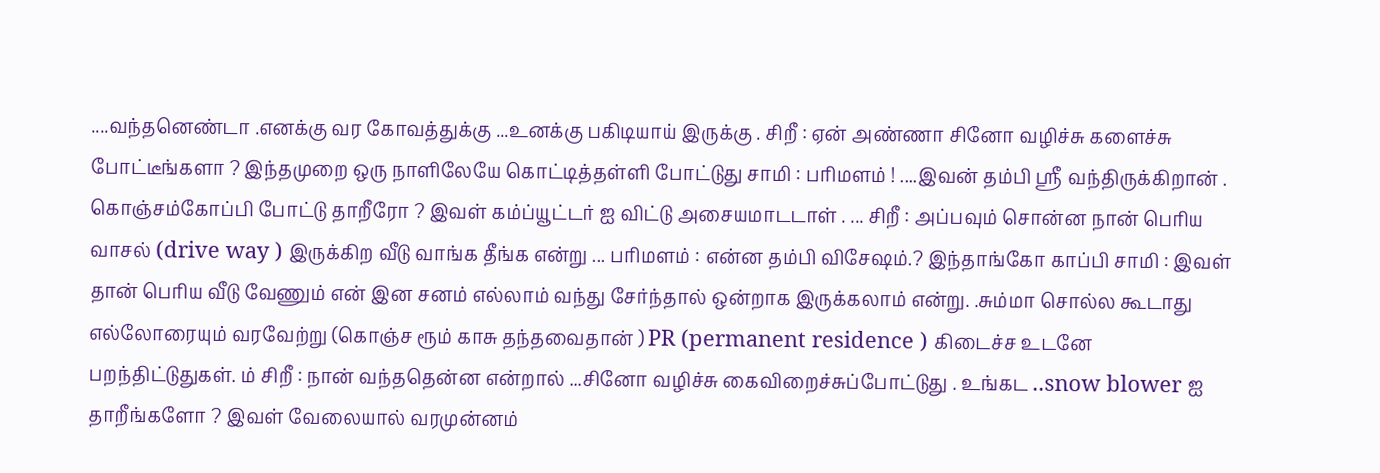....வந்தனெண்டா .எனக்கு வர கோவத்துக்கு ...உனக்கு பகிடியாய் இருக்கு . சிறீ : ஏன் அண்ணா சினோ வழிச்சு களைச்சு போட்டீங்களா ? இந்தமுறை ஒரு நாளிலேயே கொட்டித்தள்ளி போட்டுது சாமி : பரிமளம் ! ....இவன் தம்பி ஸ்ரீ வந்திருக்கிறான் . கொஞ்சம்கோப்பி போட்டு தாறீரோ ? இவள் கம்ப்யூட்டர் ஐ விட்டு அசையமாடடாள் . ... சிறீ : அப்பவும் சொன்ன நான் பெரிய வாசல் (drive way ) இருக்கிற வீடு வாங்க தீங்க என்று ... பரிமளம் : என்ன தம்பி விசேஷம்.? இந்தாங்கோ காப்பி சாமி : இவள் தான் பெரிய வீடு வேணும் என் இன சனம் எல்லாம் வந்து சேர்ந்தால் ஒன்றாக இருக்கலாம் என்று. .சும்மா சொல்ல கூடாது எல்லோரையும் வரவேற்று (கொஞ்ச ரூம் காசு தந்தவைதான் ) PR (permanent residence ) கிடைச்ச உடனே பறந்திட்டுதுகள். ம் சிறீ : நான் வந்ததென்ன என்றால் ...சினோ வழிச்சு கைவிறைச்சுப்போட்டுது . உங்கட ..snow blower ஐ தாறீங்களோ ? இவள் வேலையால் வரமுன்னம்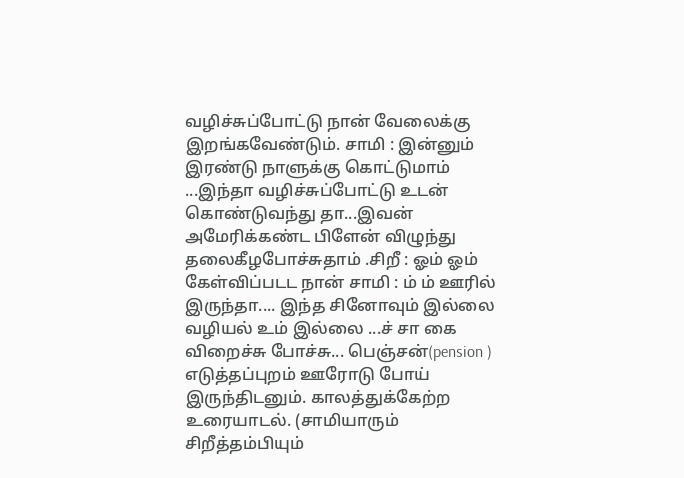வழிச்சுப்போட்டு நான் வேலைக்கு இறங்கவேண்டும். சாமி : இன்னும் இரண்டு நாளுக்கு கொட்டுமாம் ...இந்தா வழிச்சுப்போட்டு உடன் கொண்டுவந்து தா...இவன் அமேரிக்கண்ட பிளேன் விழுந்து தலைகீழபோச்சுதாம் .சிறீ : ஓம் ஓம் கேள்விப்படட நான் சாமி : ம் ம் ஊரில் இருந்தா.... இந்த சினோவும் இல்லை வழியல் உம் இல்லை ...ச் சா கை விறைச்சு போச்சு... பெஞ்சன்(pension ) எடுத்தப்புறம் ஊரோடு போய் இருந்திடனும். காலத்துக்கேற்ற உரையாடல். (சாமியாரும் சிறீத்தம்பியும்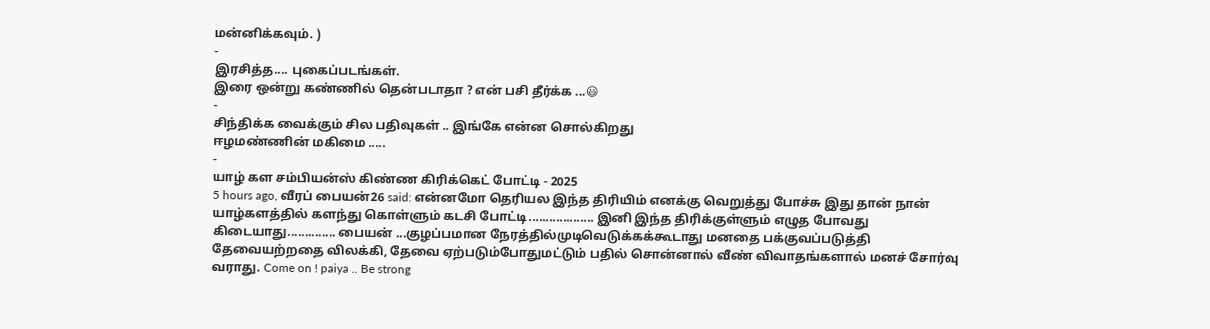மன்னிக்கவும். )
-
இரசித்த.... புகைப்படங்கள்.
இரை ஒன்று கண்ணில் தென்படாதா ? என் பசி தீர்க்க ...😃
-
சிந்திக்க வைக்கும் சில பதிவுகள் .. இங்கே என்ன சொல்கிறது
ஈழமண்ணின் மகிமை .....
-
யாழ் கள சம்பியன்ஸ் கிண்ண கிரிக்கெட் போட்டி - 2025
5 hours ago, வீரப் பையன்26 said: என்னமோ தெரியல இந்த திரியிம் எனக்கு வெறுத்து போச்சு இது தான் நான் யாழ்களத்தில் களந்து கொள்ளும் கடசி போட்டி................... இனி இந்த திரிக்குள்ளும் எழுத போவது கிடையாது.............. பையன் ...குழப்பமான நேரத்தில்முடிவெடுக்கக்கூடாது மனதை பக்குவப்படுத்தி தேவையற்றதை விலக்கி, தேவை ஏற்படும்போதுமட்டும் பதில் சொன்னால் வீண் விவாதங்களால் மனச் சோர்வு வராது. Come on ! paiya .. Be strong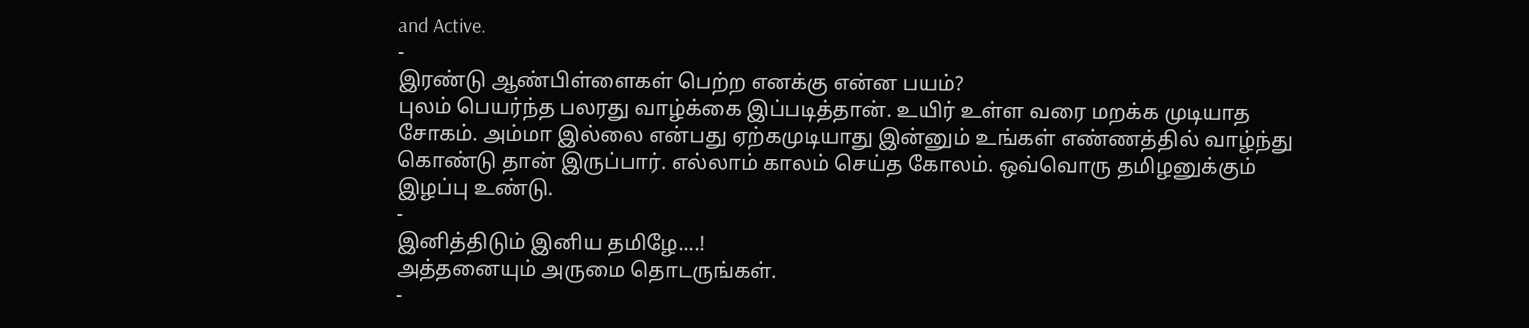and Active.
-
இரண்டு ஆண்பிள்ளைகள் பெற்ற எனக்கு என்ன பயம்?
புலம் பெயர்ந்த பலரது வாழ்க்கை இப்படித்தான். உயிர் உள்ள வரை மறக்க முடியாத சோகம். அம்மா இல்லை என்பது ஏற்கமுடியாது இன்னும் உங்கள் எண்ணத்தில் வாழ்ந்து கொண்டு தான் இருப்பார். எல்லாம் காலம் செய்த கோலம். ஒவ்வொரு தமிழனுக்கும் இழப்பு உண்டு.
-
இனித்திடும் இனிய தமிழே....!
அத்தனையும் அருமை தொடருங்கள்.
-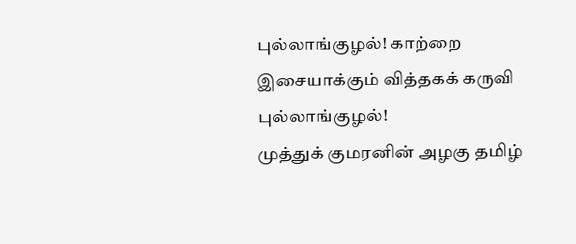புல்லாங்குழல்! காற்றை இசையாக்கும் வித்தகக் கருவி புல்லாங்குழல்!
முத்துக் குமரனின் அழகு தமிழ்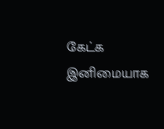கேட்க இனிமையாக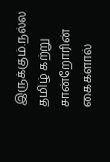இருக்கும்.நல்ல தமிழ் கற்று சான்றோரின் கைகளால்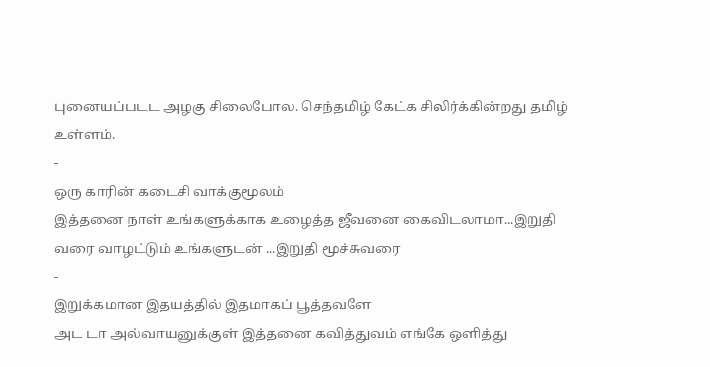புனையப்படட அழகு சிலைபோல. செந்தமிழ் கேட்க சிலிர்க்கின்றது தமிழ் உள்ளம்.
-
ஒரு காரின் கடைசி வாக்குமூலம்
இத்தனை நாள் உங்களுக்காக உழைத்த ஜீவனை கைவிடலாமா...இறுதி வரை வாழட்டும் உங்களுடன் ...இறுதி மூச்சுவரை
-
இறுக்கமான இதயத்தில் இதமாகப் பூத்தவளே
அட டா அல்வாயனுக்குள் இத்தனை கவித்துவம் எங்கே ஒளித்து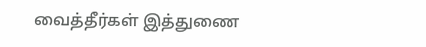வைத்தீர்கள் இத்துணை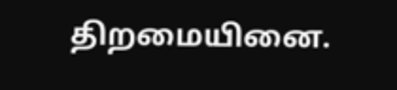திறமையினை.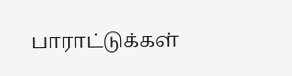பாராட்டுக்கள்